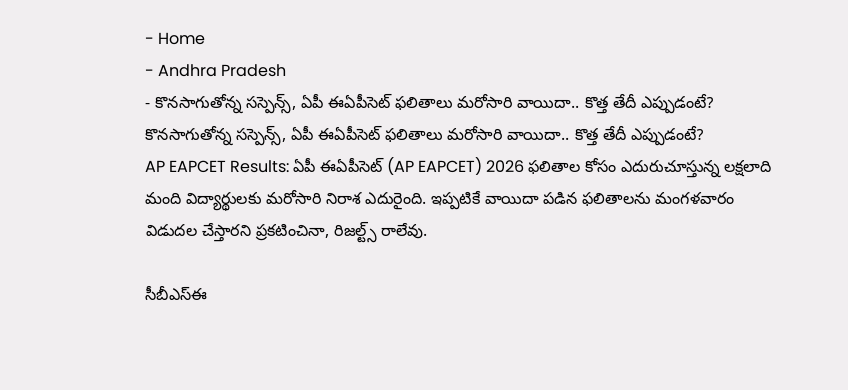- Home
- Andhra Pradesh
- కొనసాగుతోన్న సస్పెన్స్, ఏపీ ఈఏపీసెట్ ఫలితాలు మరోసారి వాయిదా.. కొత్త తేదీ ఎప్పుడంటే?
కొనసాగుతోన్న సస్పెన్స్, ఏపీ ఈఏపీసెట్ ఫలితాలు మరోసారి వాయిదా.. కొత్త తేదీ ఎప్పుడంటే?
AP EAPCET Results: ఏపీ ఈఏపీసెట్ (AP EAPCET) 2026 ఫలితాల కోసం ఎదురుచూస్తున్న లక్షలాది మంది విద్యార్థులకు మరోసారి నిరాశ ఎదురైంది. ఇప్పటికే వాయిదా పడిన ఫలితాలను మంగళవారం విడుదల చేస్తారని ప్రకటించినా, రిజల్ట్స్ రాలేవు.

సీబీఎస్ఈ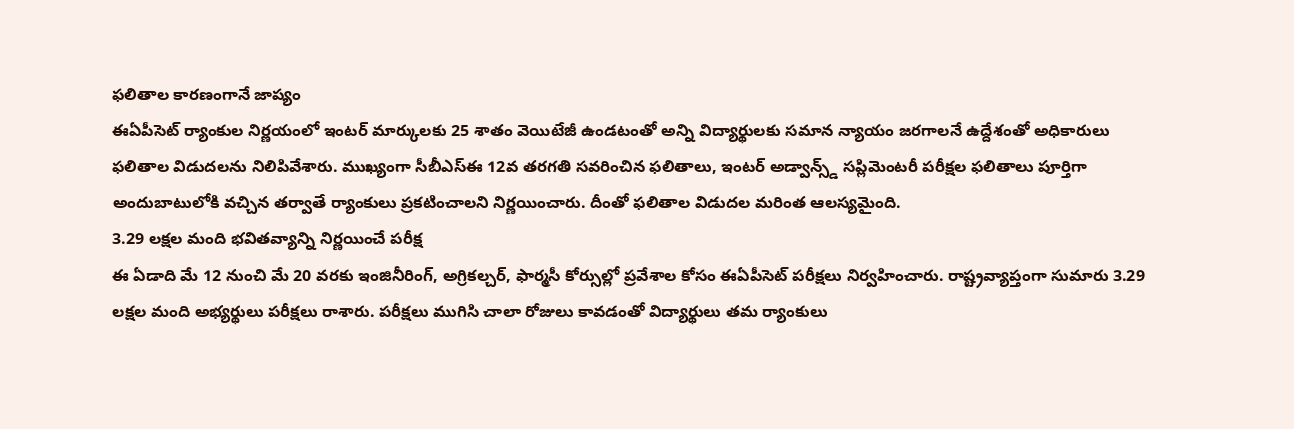ఫలితాల కారణంగానే జాప్యం
ఈఏపీసెట్ ర్యాంకుల నిర్ణయంలో ఇంటర్ మార్కులకు 25 శాతం వెయిటేజీ ఉండటంతో అన్ని విద్యార్థులకు సమాన న్యాయం జరగాలనే ఉద్దేశంతో అధికారులు ఫలితాల విడుదలను నిలిపివేశారు. ముఖ్యంగా సీబీఎస్ఈ 12వ తరగతి సవరించిన ఫలితాలు, ఇంటర్ అడ్వాన్స్డ్ సప్లిమెంటరీ పరీక్షల ఫలితాలు పూర్తిగా అందుబాటులోకి వచ్చిన తర్వాతే ర్యాంకులు ప్రకటించాలని నిర్ణయించారు. దీంతో ఫలితాల విడుదల మరింత ఆలస్యమైంది.
3.29 లక్షల మంది భవితవ్యాన్ని నిర్ణయించే పరీక్ష
ఈ ఏడాది మే 12 నుంచి మే 20 వరకు ఇంజినీరింగ్, అగ్రికల్చర్, ఫార్మసీ కోర్సుల్లో ప్రవేశాల కోసం ఈఏపీసెట్ పరీక్షలు నిర్వహించారు. రాష్ట్రవ్యాప్తంగా సుమారు 3.29 లక్షల మంది అభ్యర్థులు పరీక్షలు రాశారు. పరీక్షలు ముగిసి చాలా రోజులు కావడంతో విద్యార్థులు తమ ర్యాంకులు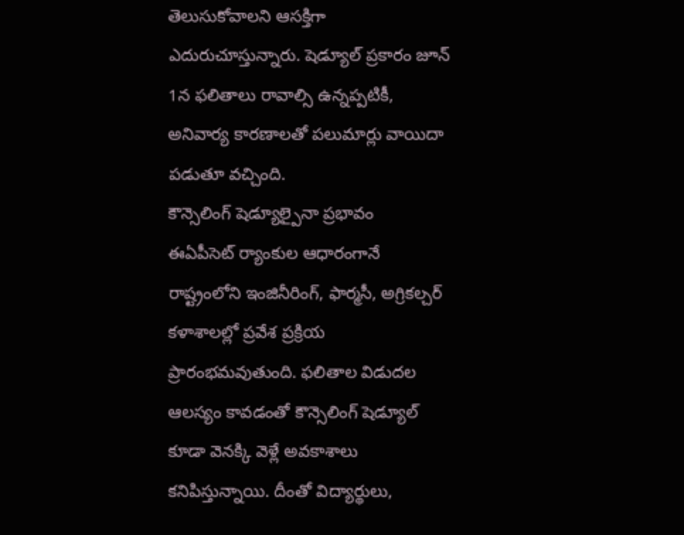తెలుసుకోవాలని ఆసక్తిగా ఎదురుచూస్తున్నారు. షెడ్యూల్ ప్రకారం జూన్ 1న ఫలితాలు రావాల్సి ఉన్నప్పటికీ, అనివార్య కారణాలతో పలుమార్లు వాయిదా పడుతూ వచ్చింది.
కౌన్సెలింగ్ షెడ్యూల్పైనా ప్రభావం
ఈఏపీసెట్ ర్యాంకుల ఆధారంగానే రాష్ట్రంలోని ఇంజినీరింగ్, ఫార్మసీ, అగ్రికల్చర్ కళాశాలల్లో ప్రవేశ ప్రక్రియ ప్రారంభమవుతుంది. ఫలితాల విడుదల ఆలస్యం కావడంతో కౌన్సెలింగ్ షెడ్యూల్ కూడా వెనక్కి వెళ్లే అవకాశాలు కనిపిస్తున్నాయి. దీంతో విద్యార్థులు,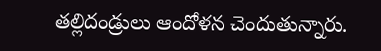తల్లిదండ్రులు ఆందోళన చెందుతున్నారు.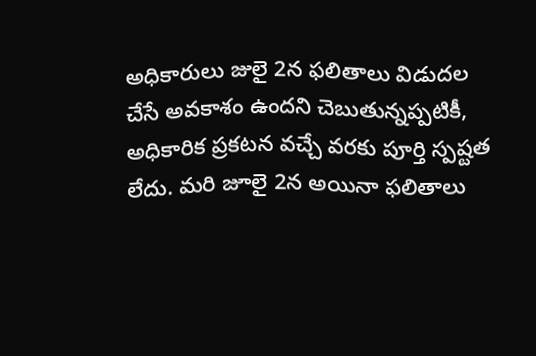అధికారులు జులై 2న ఫలితాలు విడుదల చేసే అవకాశం ఉందని చెబుతున్నప్పటికీ, అధికారిక ప్రకటన వచ్చే వరకు పూర్తి స్పష్టత లేదు. మరి జూలై 2న అయినా ఫలితాలు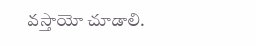వస్తాయో చూడాలి.